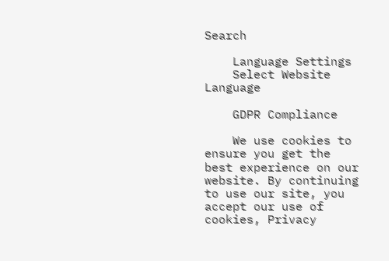Search

    Language Settings
    Select Website Language

    GDPR Compliance

    We use cookies to ensure you get the best experience on our website. By continuing to use our site, you accept our use of cookies, Privacy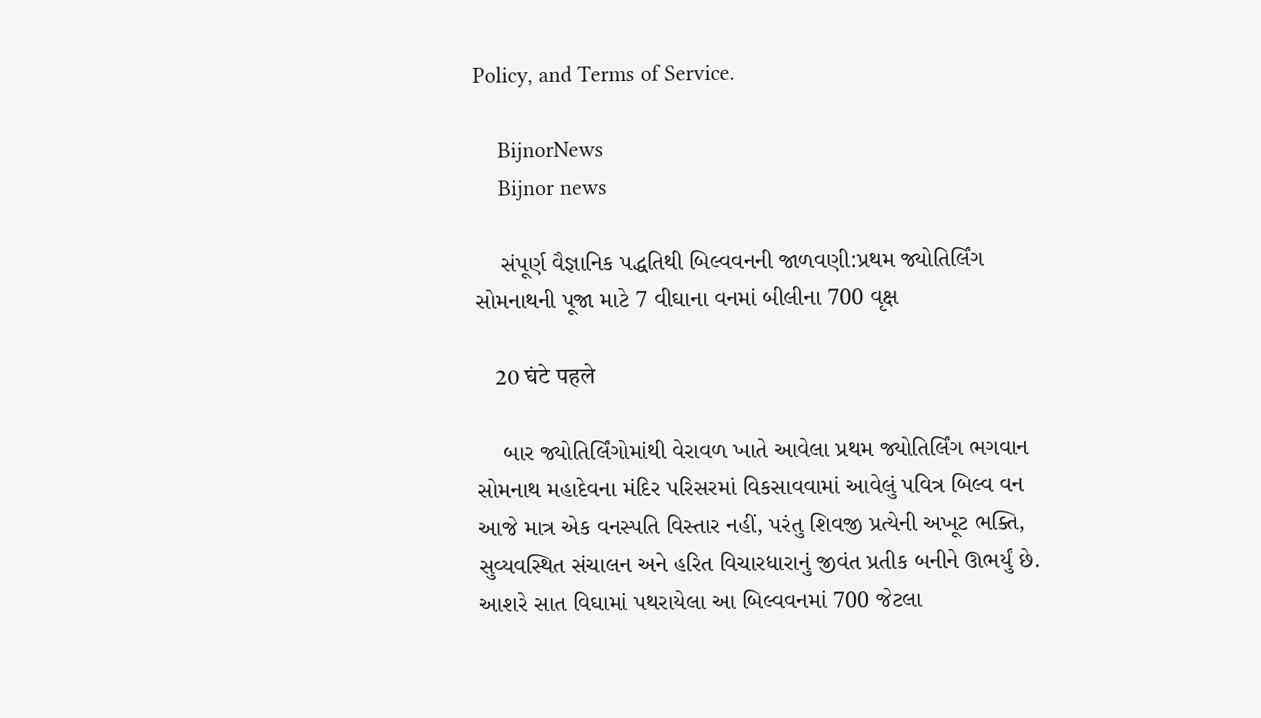Policy, and Terms of Service.

    BijnorNews
    Bijnor news

    સંપૂર્ણ વૈજ્ઞાનિક પદ્ધતિથી બિલ્વવનની જાળવણી:પ્રથમ જ્યોતિર્લિંગ સોમનાથની પૂજા માટે 7 વીઘાના વનમાં બીલીના 700 વૃક્ષ

    20 घंटे पहले

    બાર જ્યોતિર્લિંગોમાંથી વેરાવળ ખાતે આવેલા પ્રથમ જ્યોતિર્લિંગ ભગવાન સોમનાથ મહાદેવના મંદિર પરિસરમાં વિકસાવવામાં આવેલું પવિત્ર બિલ્વ વન આજે માત્ર એક વનસ્પતિ વિસ્તાર નહીં, પરંતુ શિવજી પ્રત્યેની અખૂટ ભક્તિ, સુવ્યવસ્થિત સંચાલન અને હરિત વિચારધારાનું જીવંત પ્રતીક બનીને ઊભર્યું છે. આશરે સાત વિઘામાં પથરાયેલા આ બિલ્વવનમાં 700 જેટલા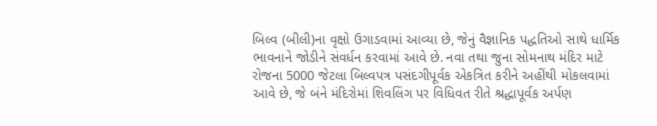બિલ્વ (બીલી)ના વૃક્ષો ઉગાડવામાં આવ્યા છે, જેનું વૈજ્ઞાનિક પદ્ધતિઓ સાથે ધાર્મિક ભાવનાને જોડીને સંવર્ધન કરવામાં આવે છે. નવા તથા જુના સોમનાથ મંદિર માટે રોજના 5000 જેટલા બિલ્વપત્ર પસંદગીપૂર્વક એકત્રિત કરીને અહીંથી મોકલવામાં આવે છે, જે બંને મંદિરોમાં શિવલિંગ પર વિધિવત રીતે શ્રદ્ધાપૂર્વક અર્પણ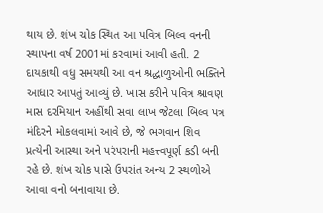થાય છે. શંખ ચોક સ્થિત આ પવિત્ર બિલ્વ વનની સ્થાપના વર્ષ 2001માં કરવામાં આવી હતી. 2 દાયકાથી વધુ સમયથી આ વન શ્રદ્ધાળુઓની ભક્તિને આધાર આપતું આવ્યું છે. ખાસ કરીને પવિત્ર શ્રાવણ માસ દરમિયાન અહીંથી સવા લાખ જેટલા બિલ્વ પત્ર મંદિરને મોકલવામાં આવે છે, જે ભગવાન શિવ પ્રત્યેની આસ્થા અને પરંપરાની મહત્ત્વપૂર્ણ કડી બની રહે છે. શંખ ચોક પાસે ઉપરાંત અન્ય 2 સ્થળોએ આવા વનો બનાવાયા છે.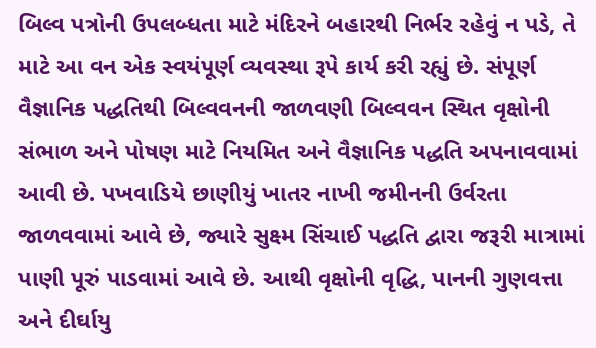બિલ્વ પત્રોની ઉપલબ્ધતા માટે મંદિરને બહારથી નિર્ભર રહેવું ન પડે, તે માટે આ વન એક સ્વયંપૂર્ણ વ્યવસ્થા રૂપે કાર્ય કરી રહ્યું છે. સંપૂર્ણ વૈજ્ઞાનિક પદ્ધતિથી બિલ્વવનની જાળવણી બિલ્વવન સ્થિત વૃક્ષોની સંભાળ અને પોષણ માટે નિયમિત અને વૈજ્ઞાનિક પદ્ધતિ અપનાવવામાં આવી છે. પખવાડિયે છાણીયું ખાતર નાખી જમીનની ઉર્વરતા જાળવવામાં આવે છે, જ્યારે સુક્ષ્મ સિંચાઈ પદ્ધતિ દ્વારા જરૂરી માત્રામાં પાણી પૂરું પાડવામાં આવે છે. આથી વૃક્ષોની વૃદ્ધિ, પાનની ગુણવત્તા અને દીર્ઘાયુ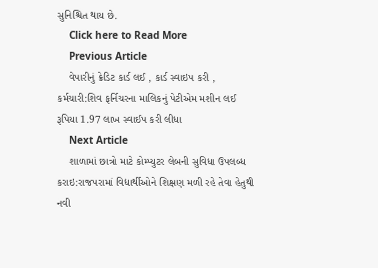સુનિશ્ચિત થાય છે.
    Click here to Read More
    Previous Article
    વેપારીનું ક્રેડિટ કાર્ડ લઈ , કાર્ડ સ્વાઇપ કરી , કર્મચારી:શિવ ફર્નિચરના માલિકનું પેટીએમ મશીન લઈ રૂપિયા 1.97 લાખ સ્વાઈપ કરી લીધા
    Next Article
    શાળામાં છાત્રો માટે કોમ્પ્યુટર લેબની સુવિધા ઉપલબ્ધ કરાઇ:રાજપરામાં વિદ્યાર્થીઓને શિક્ષણ મળી રહે તેવા હેતુથી નવી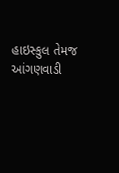હાઇસ્કુલ તેમજ આંગણવાડી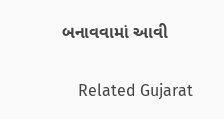બનાવવામાં આવી

    Related Gujarat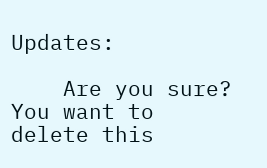Updates:

    Are you sure? You want to delete this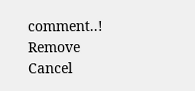comment..! Remove Cancel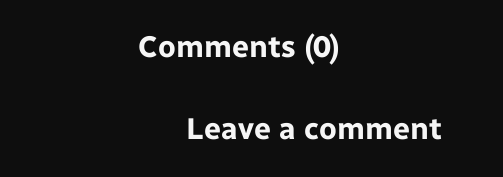Comments (0)

      Leave a comment